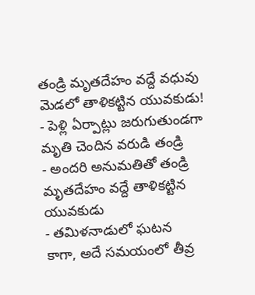తండ్రి మృతదేహం వద్దే వధువు మెడలో తాళికట్టిన యువకుడు!
- పెళ్లి ఏర్పాట్లు జరుగుతుండగా మృతి చెందిన వరుడి తండ్రి
- అందరి అనుమతితో తండ్రి మృతదేహం వద్దే తాళికట్టిన యువకుడు
- తమిళనాడులో ఘటన
కాగా, అదే సమయంలో తీవ్ర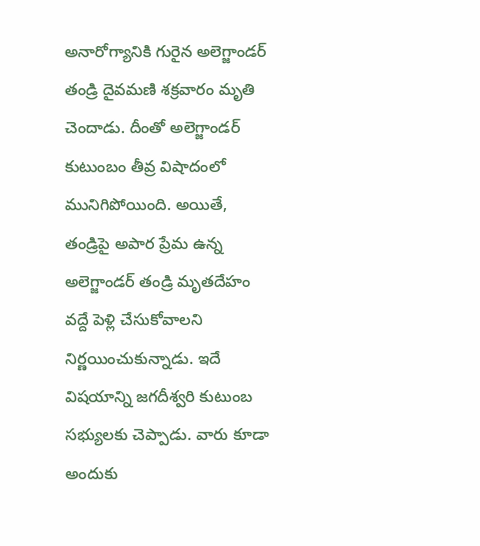అనారోగ్యానికి గురైన అలెగ్జాండర్ తండ్రి దైవమణి శక్రవారం మృతి చెందాడు. దీంతో అలెగ్జాండర్ కుటుంబం తీవ్ర విషాదంలో మునిగిపోయింది. అయితే, తండ్రిపై అపార ప్రేమ ఉన్న అలెగ్జాండర్ తండ్రి మృతదేహం వద్దే పెళ్లి చేసుకోవాలని నిర్ణయించుకున్నాడు. ఇదే విషయాన్ని జగదీశ్వరి కుటుంబ సభ్యులకు చెప్పాడు. వారు కూడా అందుకు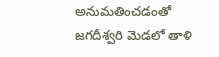అనుమతించడంతో జగదీశ్వరి మెడలో తాళి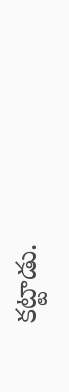కట్టాడు.